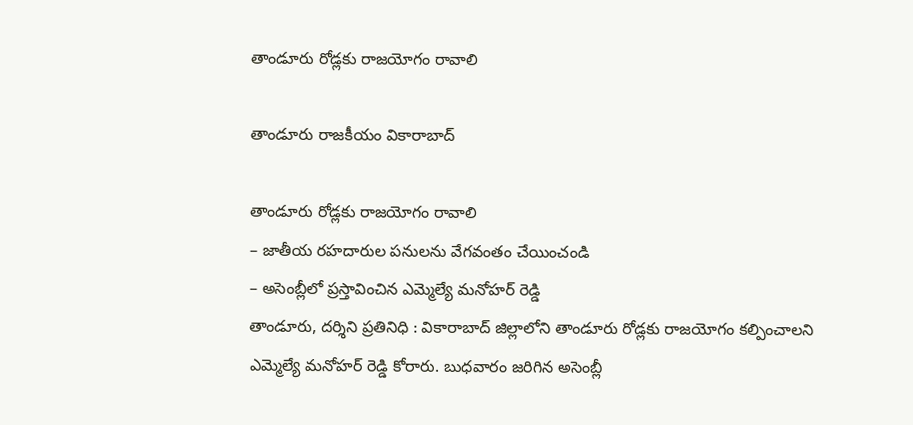తాండూరు రోడ్లకు రాజయోగం రావాలి

తాండూరు రాజకీయం వికారాబాద్

తాండూరు రోడ్లకు రాజయోగం రావాలి
– జాతీయ రహదారుల పనులను వేగవంతం చేయించండి
– అసెంబ్లీలో ప్రస్తావించిన ఎమ్మెల్యే మనోహర్ రెడ్డి
తాండూరు, దర్శిని ప్రతినిధి : వికారాబాద్ జిల్లాలోని తాండూరు రోడ్లకు రాజయోగం కల్పించాలని ఎమ్మెల్యే మనోహర్ రెడ్డి కోరారు. బుధవారం జరిగిన అసెంబ్లీ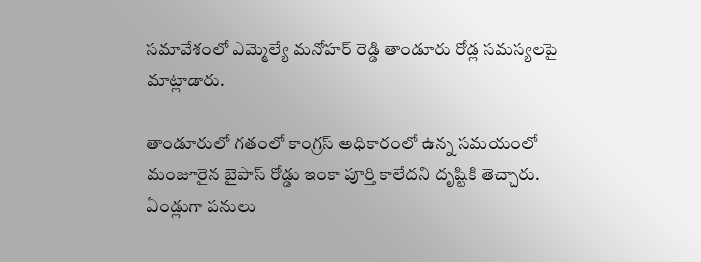సమావేశంలో ఎమ్మెల్యే మనోహర్ రెడ్డి తాండూరు రోడ్ల సమస్యలపై మాట్లాడారు.

తాండూరులో గతంలో కాంగ్రస్ అధికారంలో ఉన్న సమయంలో మంజూరైన బైపాస్ రోడ్డు ఇంకా పూర్తి కాలేదని దృష్టికి తెచ్చారు. ఏండ్లుగా పనులు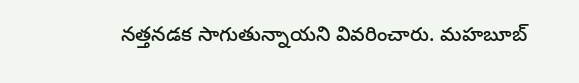నత్తనడక సాగుతున్నాయని వివరించారు. మహబూబ్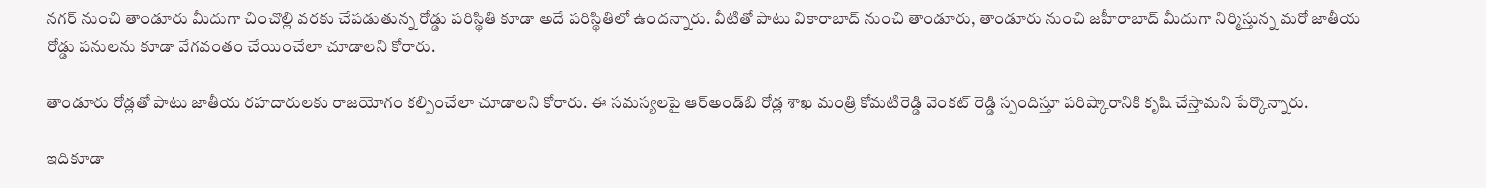నగర్ నుంచి తాండూరు మీదుగా చించొల్లి వరకు చేపడుతున్న రోడ్డు పరిస్థితి కూడా అదే పరిస్థితిలో ఉందన్నారు. వీటితో పాటు వికారాబాద్ నుంచి తాండూరు, తాండూరు నుంచి జహీరాబాద్ మీదుగా నిర్మిస్తున్న మరో జాతీయ రోడ్డు పనులను కూడా వేగవంతం చేయించేలా చూడాలని కోరారు.

తాండూరు రోడ్లతో పాటు జాతీయ రహదారులకు రాజయోగం కల్పించేలా చూడాలని కోరారు. ఈ సమస్యలపై ఆర్అండ్‌బి రోడ్ల శాఖ మంత్రి కోమటిరెడ్డి వెంకట్ రెడ్డి స్పందిస్తూ పరిష్కారానికి కృషి చేస్తామని పేర్కొన్నారు.

ఇదికూడా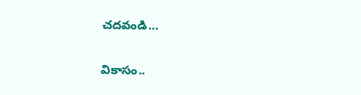చదవండి…

వికాసం..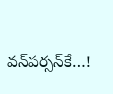వన్‌పర్సన్‌కే…!